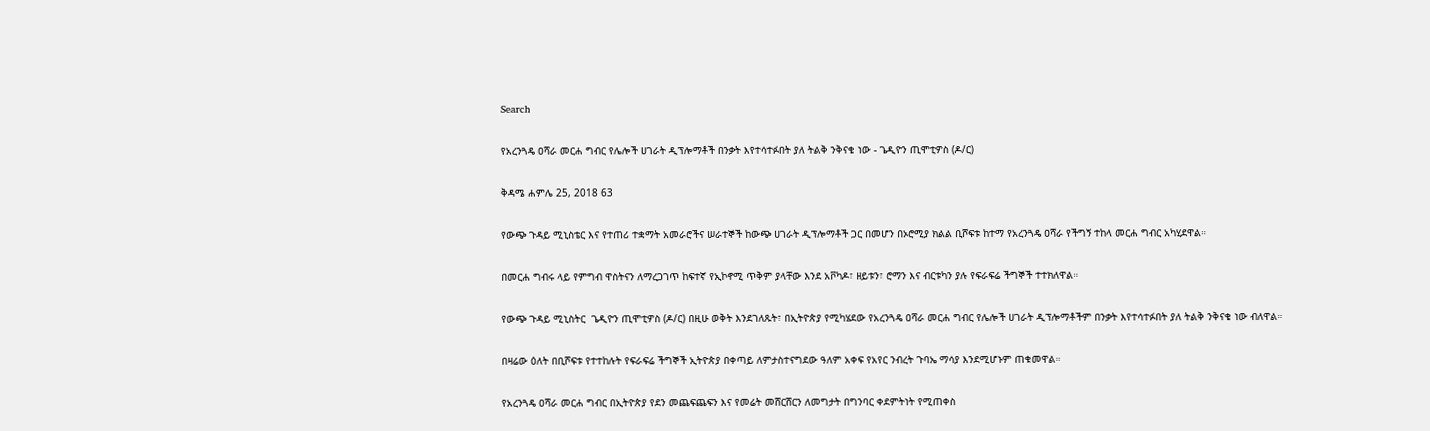Search

የአረንጓዴ ዐሻራ መርሐ ግብር የሌሎች ሀገራት ዲፕሎማቶች በንቃት እየተሳተፉበት ያለ ትልቅ ንቅናቄ ነው - ጌዲዮን ጢሞቲዎስ (ዶ/ር)

ቅዳሜ ሐምሌ 25, 2018 63

የውጭ ጉዳይ ሚኒስቴር እና የተጠሪ ተቋማት አመራሮችና ሠራተኞች ከውጭ ሀገራት ዲፕሎማቶች ጋር በመሆን በኦሮሚያ ክልል ቢሾፍቱ ከተማ የአረንጓዴ ዐሻራ የችግኝ ተከላ መርሐ ግብር አካሂደዋል።

በመርሐ ግብሩ ላይ የምግብ ዋስትናን ለማረጋገጥ ከፍተኛ የኢኮኖሚ ጥቅም ያላቸው እንደ አቮካዶ፣ ዘይቱን፣ ሮማን እና ብርቱካን ያሉ የፍራፍሬ ችግኞች ተተክለዋል።

የውጭ ጉዳይ ሚኒስትር  ጌዲዮን ጢሞቲዎስ (ዶ/ር) በዚሁ ወቅት እንደገለጹት፣ በኢትዮጵያ የሚካሄደው የአረንጓዴ ዐሻራ መርሐ ግብር የሌሎች ሀገራት ዲፕሎማቶችም በንቃት እየተሳተፉበት ያለ ትልቅ ንቅናቄ ነው ብለዋል።

በዛሬው ዕለት በቢሾፍቱ የተተከሉት የፍራፍሬ ችግኞች ኢትዮጵያ በቀጣይ ለምታስተናግደው ዓለም አቀፍ የአየር ንብረት ጉባኤ ማሳያ እንደሚሆኑም ጠቁመዋል።

የአረንጓዴ ዐሻራ መርሐ ግብር በኢትዮጵያ የደን መጨፍጨፍን እና የመሬት መሸርሸርን ለመግታት በግንባር ቀደምትነት የሚጠቀስ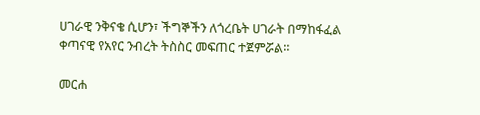ሀገራዊ ንቅናቄ ሲሆን፣ ችግኞችን ለጎረቤት ሀገራት በማከፋፈል ቀጣናዊ የአየር ንብረት ትስስር መፍጠር ተጀምሯል።

መርሐ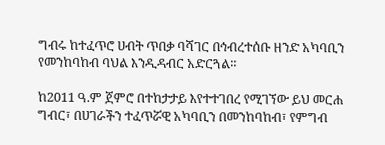ግብሩ ከተፈጥሮ ሀብት ጥበቃ ባሻገር በኅብረተሰቡ ዘንድ አካባቢን የመንከባከብ ባህል እንዲዳብር አድርጓል።

ከ2011 ዓ.ም ጀምሮ በተከታታይ እየተተገበረ የሚገኘው ይህ መርሐ ግብር፣ በሀገራችን ተፈጥሯዊ አካባቢን በመንከባከብ፣ የምግብ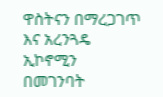ዋስትናን በማረጋገጥ እና አረንጓዴ ኢኮኖሚን በመገንባት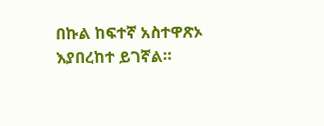በኩል ከፍተኛ አስተዋጽኦ እያበረከተ ይገኛል።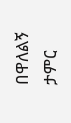በዋለልኝ ታምር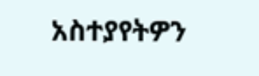አስተያየትዎን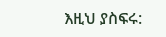እዚህ ያስፍሩ: